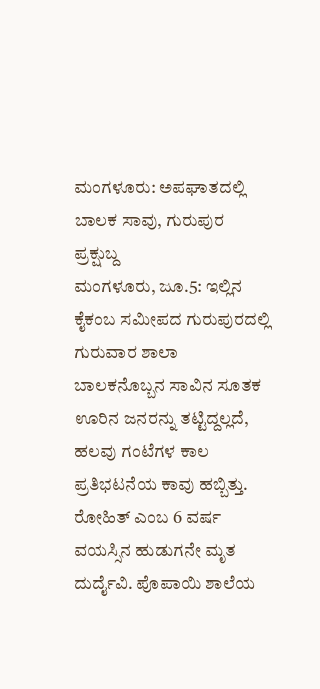ಮಂಗಳೂರು: ಅಪಘಾತದಲ್ಲಿ ಬಾಲಕ ಸಾವು, ಗುರುಪುರ ಪ್ರಕ್ಷುಬ್ದ
ಮಂಗಳೂರು, ಜೂ.5: ಇಲ್ಲಿನ ಕೈಕಂಬ ಸಮೀಪದ ಗುರುಪುರದಲ್ಲಿ ಗುರುವಾರ ಶಾಲಾ ಬಾಲಕನೊಬ್ಬನ ಸಾವಿನ ಸೂತಕ ಊರಿನ ಜನರನ್ನು ತಟ್ಟಿದ್ದಲ್ಲದೆ, ಹಲವು ಗಂಟೆಗಳ ಕಾಲ ಪ್ರತಿಭಟನೆಯ ಕಾವು ಹಬ್ಬಿತ್ತು. ರೋಹಿತ್ ಎಂಬ 6 ವರ್ಷ ವಯಸ್ಸಿನ ಹುಡುಗನೇ ಮೃತ ದುರ್ದೈವಿ. ಪೊಪಾಯಿ ಶಾಲೆಯ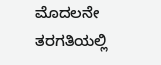ಮೊದಲನೇ ತರಗತಿಯಲ್ಲಿ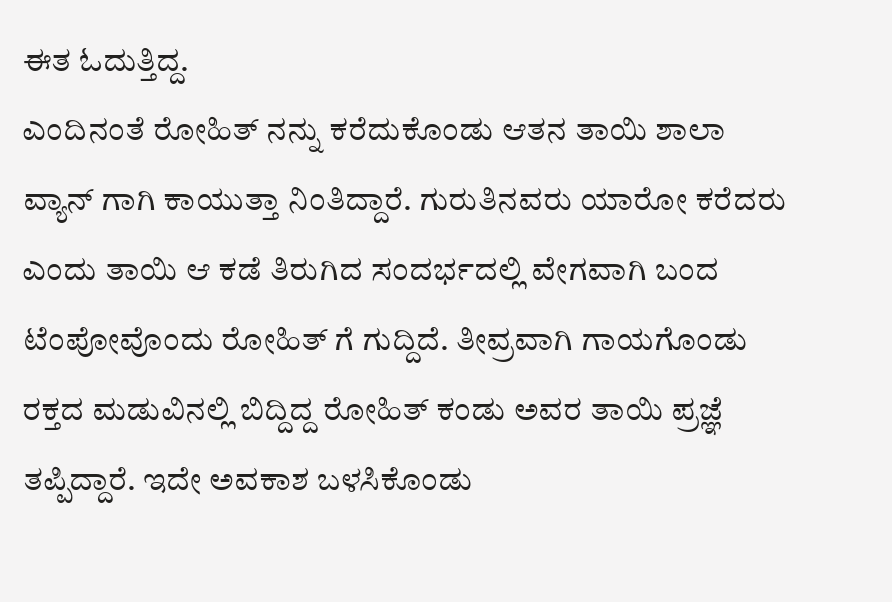ಈತ ಓದುತ್ತಿದ್ದ.
ಎಂದಿನಂತೆ ರೋಹಿತ್ ನನ್ನು ಕರೆದುಕೊಂಡು ಆತನ ತಾಯಿ ಶಾಲಾ ವ್ಯಾನ್ ಗಾಗಿ ಕಾಯುತ್ತಾ ನಿಂತಿದ್ದಾರೆ. ಗುರುತಿನವರು ಯಾರೋ ಕರೆದರು ಎಂದು ತಾಯಿ ಆ ಕಡೆ ತಿರುಗಿದ ಸಂದರ್ಭದಲ್ಲಿ ವೇಗವಾಗಿ ಬಂದ ಟೆಂಪೋವೊಂದು ರೋಹಿತ್ ಗೆ ಗುದ್ದಿದೆ. ತೀವ್ರವಾಗಿ ಗಾಯಗೊಂಡು ರಕ್ತದ ಮಡುವಿನಲ್ಲಿ ಬಿದ್ದಿದ್ದ ರೋಹಿತ್ ಕಂಡು ಅವರ ತಾಯಿ ಪ್ರಜ್ಞೆ ತಪ್ಪಿದ್ದಾರೆ. ಇದೇ ಅವಕಾಶ ಬಳಸಿಕೊಂಡು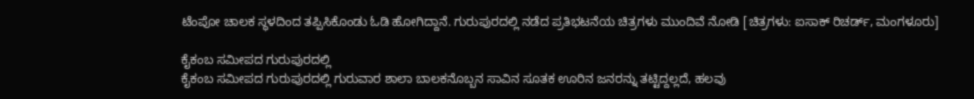ಟೆಂಪೋ ಚಾಲಕ ಸ್ಥಳದಿಂದ ತಪ್ಪಿಸಿಕೊಂಡು ಓಡಿ ಹೋಗಿದ್ದಾನೆ. ಗುರುಪುರದಲ್ಲಿ ನಡೆದ ಪ್ರತಿಭಟನೆಯ ಚಿತ್ರಗಳು ಮುಂದಿವೆ ನೋಡಿ [ಚಿತ್ರಗಳು: ಐಸಾಕ್ ರಿಚರ್ಡ್, ಮಂಗಳೂರು]

ಕೈಕಂಬ ಸಮೀಪದ ಗುರುಪುರದಲ್ಲಿ
ಕೈಕಂಬ ಸಮೀಪದ ಗುರುಪುರದಲ್ಲಿ ಗುರುವಾರ ಶಾಲಾ ಬಾಲಕನೊಬ್ಬನ ಸಾವಿನ ಸೂತಕ ಊರಿನ ಜನರನ್ನು ತಟ್ಟಿದ್ದಲ್ಲದೆ, ಹಲವು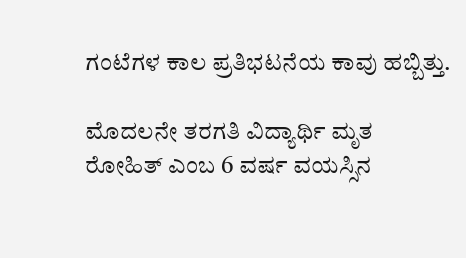ಗಂಟೆಗಳ ಕಾಲ ಪ್ರತಿಭಟನೆಯ ಕಾವು ಹಬ್ಬಿತ್ತು.

ಮೊದಲನೇ ತರಗತಿ ವಿದ್ಯಾರ್ಥಿ ಮೃತ
ರೋಹಿತ್ ಎಂಬ 6 ವರ್ಷ ವಯಸ್ಸಿನ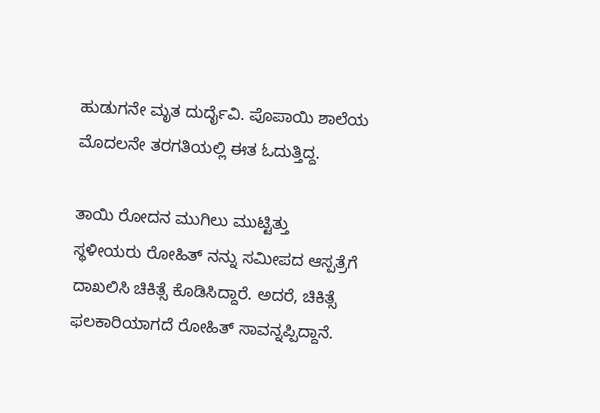ಹುಡುಗನೇ ಮೃತ ದುರ್ದೈವಿ. ಪೊಪಾಯಿ ಶಾಲೆಯ ಮೊದಲನೇ ತರಗತಿಯಲ್ಲಿ ಈತ ಓದುತ್ತಿದ್ದ.

ತಾಯಿ ರೋದನ ಮುಗಿಲು ಮುಟ್ಟಿತ್ತು
ಸ್ಥಳೀಯರು ರೋಹಿತ್ ನನ್ನು ಸಮೀಪದ ಆಸ್ಪತ್ರೆಗೆ ದಾಖಲಿಸಿ ಚಿಕಿತ್ಸೆ ಕೊಡಿಸಿದ್ದಾರೆ. ಅದರೆ, ಚಿಕಿತ್ಸೆ ಫಲಕಾರಿಯಾಗದೆ ರೋಹಿತ್ ಸಾವನ್ನಪ್ಪಿದ್ದಾನೆ.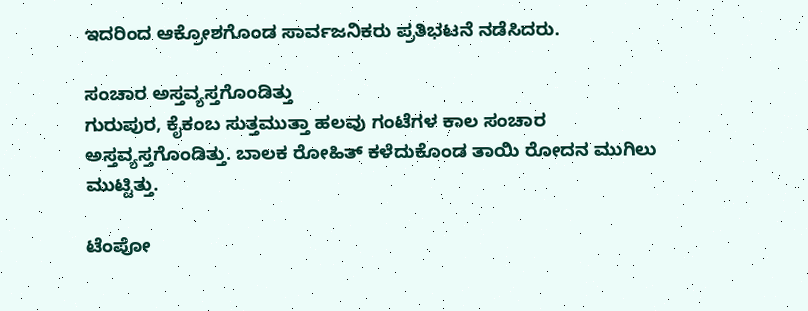ಇದರಿಂದ ಆಕ್ರೋಶಗೊಂಡ ಸಾರ್ವಜನಿಕರು ಪ್ರತಿಭಟನೆ ನಡೆಸಿದರು.

ಸಂಚಾರ ಅಸ್ತವ್ಯಸ್ತಗೊಂಡಿತ್ತು
ಗುರುಪುರ, ಕೈಕಂಬ ಸುತ್ತಮುತ್ತಾ ಹಲವು ಗಂಟೆಗಳ ಕಾಲ ಸಂಚಾರ ಅಸ್ತವ್ಯಸ್ತಗೊಂಡಿತ್ತು. ಬಾಲಕ ರೋಹಿತ್ ಕಳೆದುಕೊಂಡ ತಾಯಿ ರೋದನ ಮುಗಿಲು ಮುಟ್ಟಿತ್ತು.

ಟೆಂಪೋ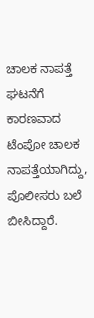ಚಾಲಕ ನಾಪತ್ತೆ
ಘಟನೆಗೆ ಕಾರಣವಾದ ಟೆಂಪೋ ಚಾಲಕ ನಾಪತ್ತೆಯಾಗಿದ್ದು, ಪೊಲೀಸರು ಬಲೆ ಬೀಸಿದ್ದಾರೆ.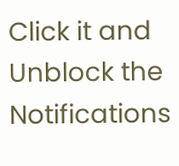Click it and Unblock the Notifications